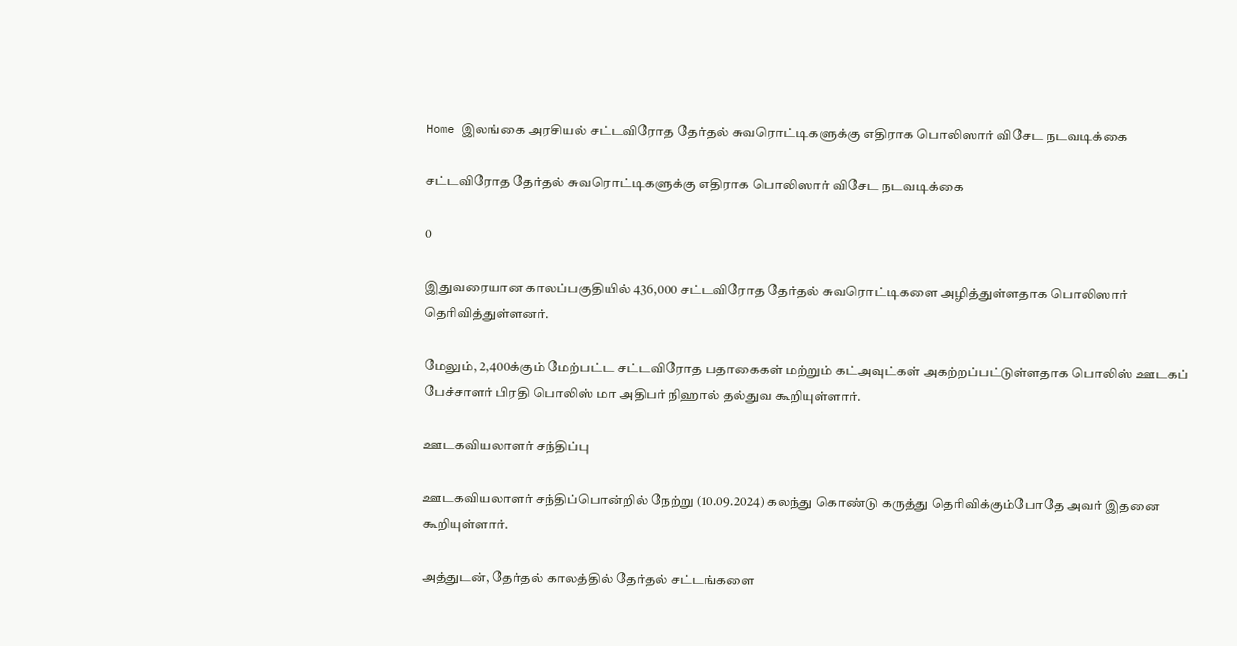Home இலங்கை அரசியல் சட்டவிரோத தேர்தல் சுவரொட்டிகளுக்கு எதிராக பொலிஸார் விசேட நடவடிக்கை

சட்டவிரோத தேர்தல் சுவரொட்டிகளுக்கு எதிராக பொலிஸார் விசேட நடவடிக்கை

0

இதுவரையான காலப்பகுதியில் 436,000 சட்டவிரோத தேர்தல் சுவரொட்டிகளை அழித்துள்ளதாக பொலிஸார் தெரிவித்துள்ளனர்.

மேலும், 2,400க்கும் மேற்பட்ட சட்டவிரோத பதாகைகள் மற்றும் கட்அவுட்கள் அகற்றப்பட்டுள்ளதாக பொலிஸ் ஊடகப் பேச்சாளர் பிரதி பொலிஸ் மா அதிபர் நிஹால் தல்துவ கூறியுள்ளார்.

ஊடகவியலாளர் சந்திப்பு

ஊடகவியலாளர் சந்திப்பொன்றில் நேற்று (10.09.2024) கலந்து கொண்டு கருத்து தெரிவிக்கும்போதே அவர் இதனை கூறியுள்ளார்.

அத்துடன், தேர்தல் காலத்தில் தேர்தல் சட்டங்களை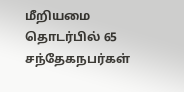மீறியமை தொடர்பில் 65 சந்தேகநபர்கள்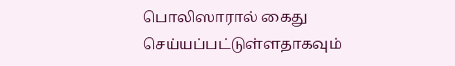பொலிஸாரால் கைது செய்யப்பட்டுள்ளதாகவும்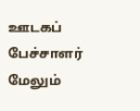ஊடகப் பேச்சாளர் மேலும்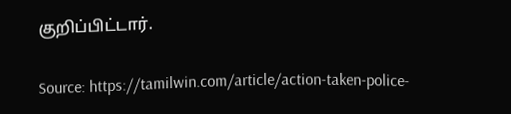குறிப்பிட்டார்.

Source: https://tamilwin.com/article/action-taken-police-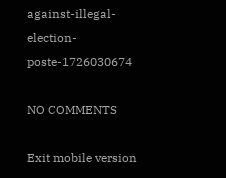against-illegal-election-poste-1726030674

NO COMMENTS

Exit mobile version